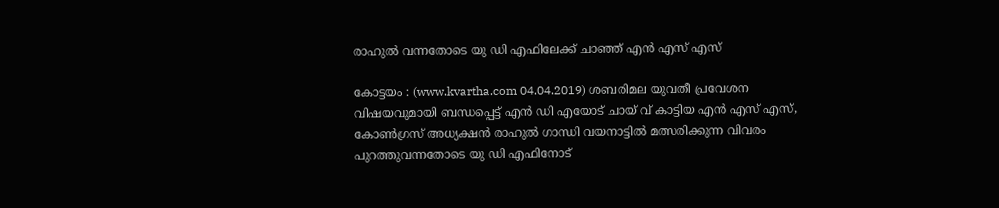രാഹുല്‍ വന്നതോടെ യു ഡി എഫിലേക്ക് ചാഞ്ഞ് എന്‍ എസ് എസ്

കോട്ടയം : (www.kvartha.com 04.04.2019) ശബരിമല യുവതീ പ്രവേശന വിഷയവുമായി ബന്ധപ്പെട്ട് എന്‍ ഡി എയോട് ചായ് വ് കാട്ടിയ എന്‍ എസ് എസ്, കോണ്‍ഗ്രസ് അധ്യക്ഷന്‍ രാഹുല്‍ ഗാന്ധി വയനാട്ടില്‍ മത്സരിക്കുന്ന വിവരം പുറത്തുവന്നതോടെ യു ഡി എഫിനോട്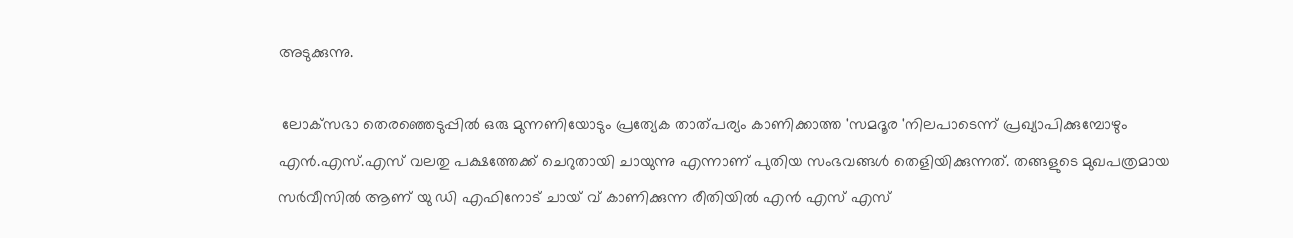അടുക്കുന്നു.

 ലോക്‌സഭാ തെരഞ്ഞെടുപ്പില്‍ ഒരു മുന്നണിയോടും പ്രത്യേക താത്പര്യം കാണിക്കാത്ത 'സമദൂര 'നിലപാടെന്ന് പ്രഖ്യാപിക്കുമ്പോഴും എന്‍.എസ്.എസ് വലതു പക്ഷത്തേക്ക് ചെറുതായി ചായുന്നു എന്നാണ് പുതിയ സംഭവങ്ങള്‍ തെളിയിക്കുന്നത്. തങ്ങളുടെ മുഖപത്രമായ സര്‍വീസില്‍ ആണ് യു ഡി എഫിനോട് ചായ് വ് കാണിക്കുന്ന രീതിയില്‍ എന്‍ എസ് എസ്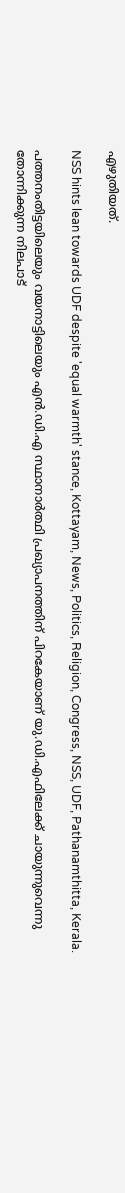എഴുതിയത്.

NSS hints lean towards UDF despite 'equal warmth' stance, Kottayam, News, Politics, Religion, Congress, NSS, UDF, Pathanamthitta, Kerala.

പത്തനംതിട്ടയിലെയും വയനാട്ടിലെയും എന്‍.ഡി.എ സ്ഥാനാര്‍ത്ഥി പ്രഖ്യാപനത്തിന് പിറകേയാണ് യു.ഡി.എഫിലേക്ക് ചായുന്നുവെന്നു തോന്നിക്കുന്ന നിലപാട്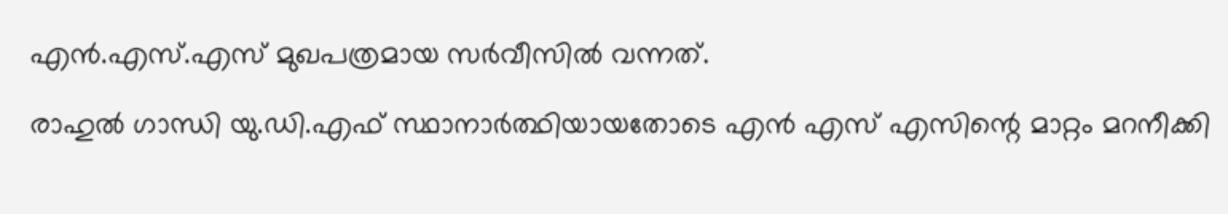എന്‍.എസ്.എസ് മുഖപത്രമായ സര്‍വീസില്‍ വന്നത്.

രാഹുല്‍ ഗാന്ധി യു.ഡി.എഫ് സ്ഥാനാര്‍ത്ഥിയായതോടെ എന്‍ എസ് എസിന്റെ മാറ്റം മറനീക്കി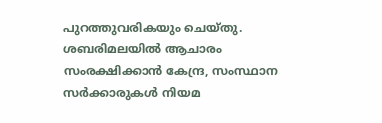പുറത്തുവരികയും ചെയ്തു. ശബരിമലയില്‍ ആചാരം സംരക്ഷിക്കാന്‍ കേന്ദ്ര, സംസ്ഥാന സര്‍ക്കാരുകള്‍ നിയമ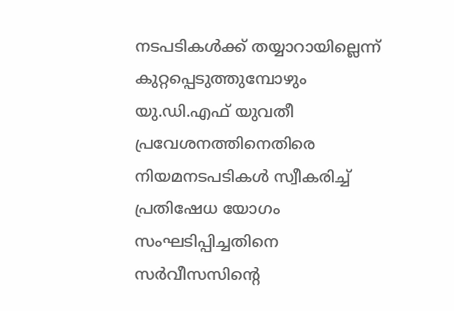നടപടികള്‍ക്ക് തയ്യാറായില്ലെന്ന് കുറ്റപ്പെടുത്തുമ്പോഴും യു.ഡി.എഫ് യുവതീ പ്രവേശനത്തിനെതിരെ നിയമനടപടികള്‍ സ്വീകരിച്ച് പ്രതിഷേധ യോഗം സംഘടിപ്പിച്ചതിനെ സര്‍വീസസിന്റെ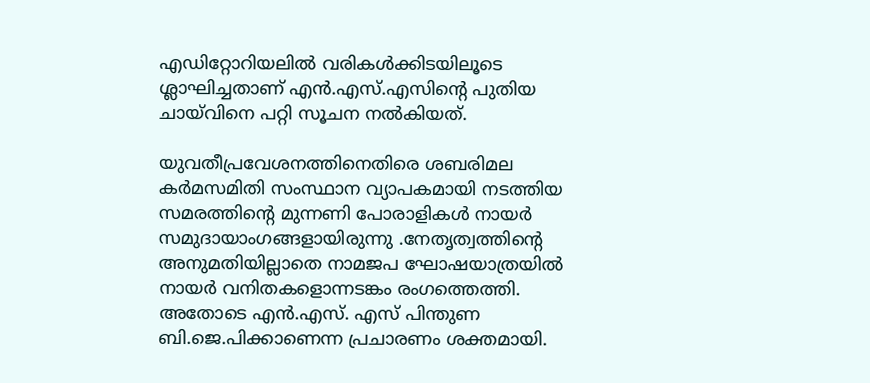എഡിറ്റോറിയലില്‍ വരികള്‍ക്കിടയിലൂടെ ശ്ലാഘിച്ചതാണ് എന്‍.എസ്.എസിന്റെ പുതിയ ചായ്‌വിനെ പറ്റി സൂചന നല്‍കിയത്.

യുവതീപ്രവേശനത്തിനെതിരെ ശബരിമല കര്‍മസമിതി സംസ്ഥാന വ്യാപകമായി നടത്തിയ സമരത്തിന്റെ മുന്നണി പോരാളികള്‍ നായര്‍ സമുദായാംഗങ്ങളായിരുന്നു .നേതൃത്വത്തിന്റെ അനുമതിയില്ലാതെ നാമജപ ഘോഷയാത്രയില്‍ നായര്‍ വനിതകളൊന്നടങ്കം രംഗത്തെത്തി. അതോടെ എന്‍.എസ്. എസ് പിന്തുണ ബി.ജെ.പിക്കാണെന്ന പ്രചാരണം ശക്തമായി.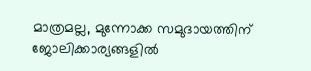മാത്രമല്ല, മുന്നോക്ക സമുദായത്തിന് ജോലിക്കാര്യങ്ങളില്‍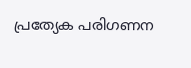പ്രത്യേക പരിഗണന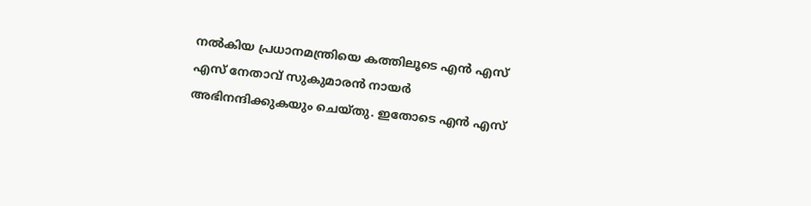നല്‍കിയ പ്രധാനമന്ത്രിയെ കത്തിലൂടെ എന്‍ എസ് എസ് നേതാവ് സുകുമാരന്‍ നായര്‍ അഭിനന്ദിക്കുകയും ചെയ്തു. ഇതോടെ എന്‍ എസ്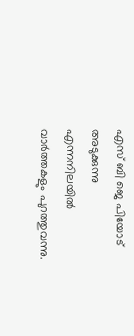എസ് ബി ജെ പിയോട് അടുക്കുന്നു എന്നനിലയില്‍ വാര്‍ത്തകളും പുറത്തുവന്നു.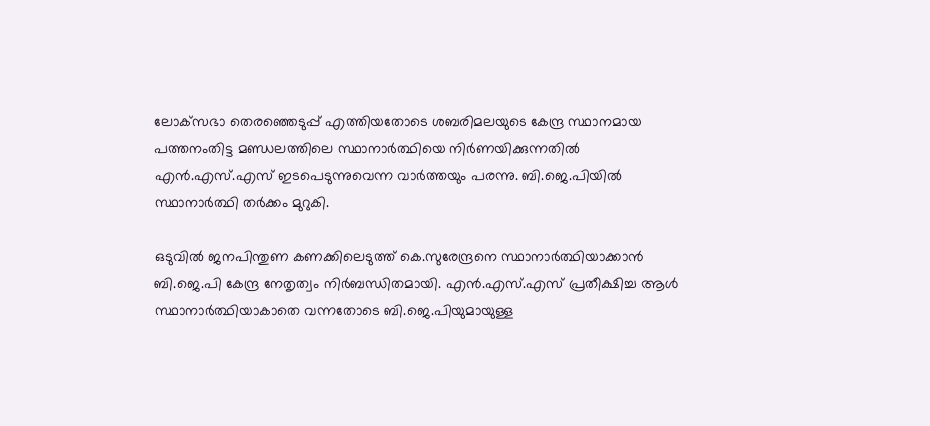ലോക്‌സഭാ തെരഞ്ഞെടുപ്പ് എത്തിയതോടെ ശബരിമലയുടെ കേന്ദ്ര സ്ഥാനമായ പത്തനംതിട്ട മണ്ഡലത്തിലെ സ്ഥാനാര്‍ത്ഥിയെ നിര്‍ണയിക്കുന്നതില്‍ എന്‍.എസ്.എസ് ഇടപെടുന്നുവെന്ന വാര്‍ത്തയും പരന്നു. ബി.ജെ.പിയില്‍ സ്ഥാനാര്‍ത്ഥി തര്‍ക്കം മുറുകി.

ഒടുവില്‍ ജനപിന്തുണ കണക്കിലെടുത്ത് കെ.സുരേന്ദ്രനെ സ്ഥാനാര്‍ത്ഥിയാക്കാന്‍ ബി.ജെ.പി കേന്ദ്ര നേതൃത്വം നിര്‍ബന്ധിതമായി. എന്‍.എസ്.എസ് പ്രതീക്ഷിച്ച ആള്‍ സ്ഥാനാര്‍ത്ഥിയാകാതെ വന്നതോടെ ബി.ജെ.പിയുമായുള്ള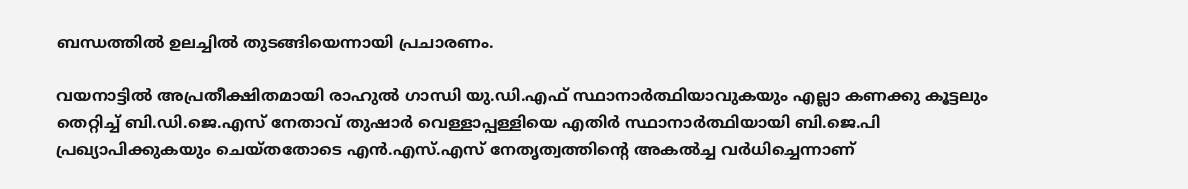ബന്ധത്തില്‍ ഉലച്ചില്‍ തുടങ്ങിയെന്നായി പ്രചാരണം.

വയനാട്ടില്‍ അപ്രതീക്ഷിതമായി രാഹുല്‍ ഗാന്ധി യു.ഡി.എഫ് സ്ഥാനാര്‍ത്ഥിയാവുകയും എല്ലാ കണക്കു കൂട്ടലും തെറ്റിച്ച് ബി.ഡി.ജെ.എസ് നേതാവ് തുഷാര്‍ വെള്ളാപ്പള്ളിയെ എതിര്‍ സ്ഥാനാര്‍ത്ഥിയായി ബി.ജെ.പി പ്രഖ്യാപിക്കുകയും ചെയ്തതോടെ എന്‍.എസ്.എസ് നേതൃത്വത്തിന്റെ അകല്‍ച്ച വര്‍ധിച്ചെന്നാണ്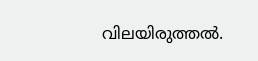വിലയിരുത്തല്‍.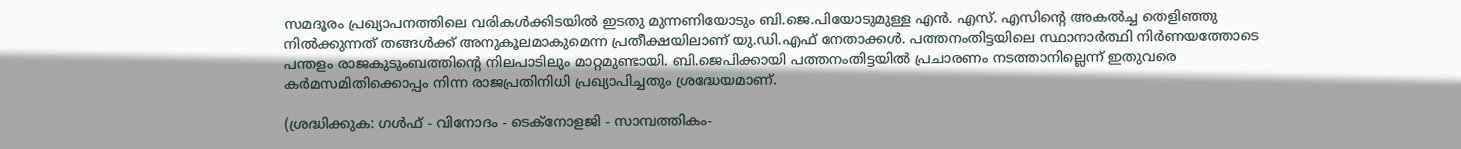സമദൂരം പ്രഖ്യാപനത്തിലെ വരികള്‍ക്കിടയില്‍ ഇടതു മുന്നണിയോടും ബി.ജെ.പിയോടുമുള്ള എന്‍. എസ്. എസിന്റെ അകല്‍ച്ച തെളിഞ്ഞു നില്‍ക്കുന്നത് തങ്ങള്‍ക്ക് അനുകൂലമാകുമെന്ന പ്രതീക്ഷയിലാണ് യു.ഡി.എഫ് നേതാക്കള്‍. പത്തനംതിട്ടയിലെ സ്ഥാനാര്‍ത്ഥി നിര്‍ണയത്തോടെ പന്തളം രാജകുടുംബത്തിന്റെ നിലപാടിലും മാറ്റമുണ്ടായി. ബി.ജെപിക്കായി പത്തനംതിട്ടയില്‍ പ്രചാരണം നടത്താനില്ലെന്ന് ഇതുവരെ കര്‍മസമിതിക്കൊപ്പം നിന്ന രാജപ്രതിനിധി പ്രഖ്യാപിച്ചതും ശ്രദ്ധേയമാണ്.

(ശ്രദ്ധിക്കുക: ഗൾഫ് - വിനോദം - ടെക്നോളജി - സാമ്പത്തികം-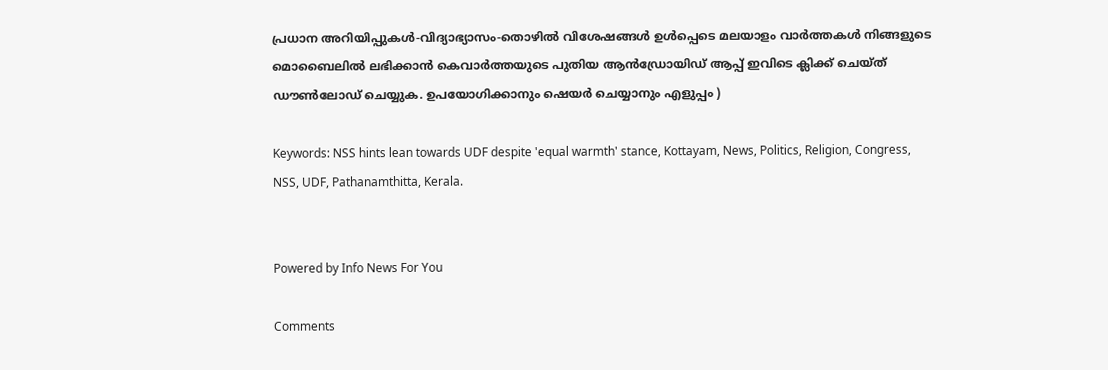പ്രധാന അറിയിപ്പുകൾ-വിദ്യാഭ്യാസം-തൊഴിൽ വിശേഷങ്ങൾ ഉൾപ്പെടെ മലയാളം വാർത്തകൾ നിങ്ങളുടെ മൊബൈലിൽ ലഭിക്കാൻ കെവാർത്തയുടെ പുതിയ ആൻഡ്രോയിഡ് ആപ്പ് ഇവിടെ ക്ലിക്ക് ചെയ്ത് ഡൗൺലോഡ് ചെയ്യുക. ഉപയോഗിക്കാനും ഷെയർ ചെയ്യാനും എളുപ്പം )

Keywords: NSS hints lean towards UDF despite 'equal warmth' stance, Kottayam, News, Politics, Religion, Congress, NSS, UDF, Pathanamthitta, Kerala.


Powered by Info News For You

Comments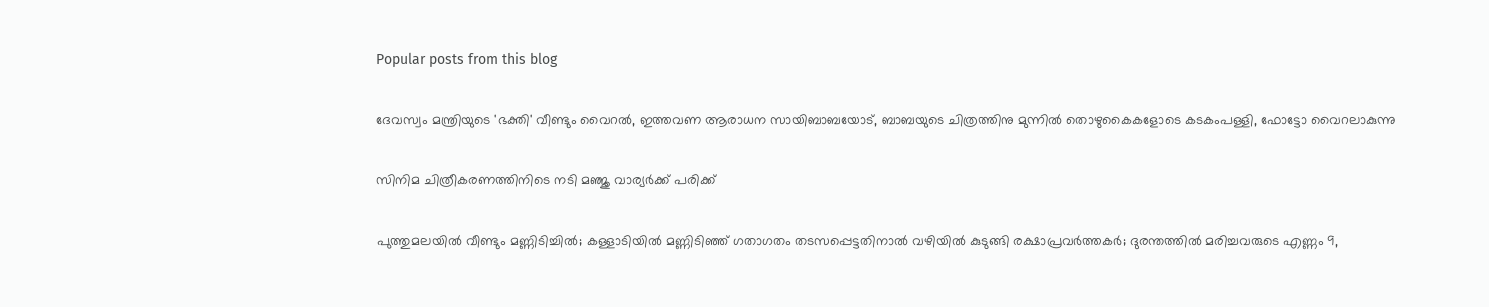Popular posts from this blog

ദേവസ്വം മന്ത്രിയുടെ 'ഭക്തി' വീണ്ടും വൈറല്‍, ഇത്തവണ ആരാധന സായിബാബയോട്, ബാബയുടെ ചിത്രത്തിനു മുന്നില്‍ തൊഴുകൈകളോടെ കടകംപള്ളി, ഫോട്ടോ വൈറലാകുന്നു

സിനിമ ചിത്രീകരണത്തിനിടെ നടി മഞ്ജു വാര്യര്‍ക്ക് പരിക്ക്

പുത്തുമലയില്‍ വീണ്ടും മണ്ണിടിച്ചില്‍; കള്ളാടിയില്‍ മണ്ണിടിഞ്ഞ് ഗതാഗതം തടസപ്പെട്ടതിനാല്‍ വഴിയില്‍ കുടുങ്ങി രക്ഷാപ്രവര്‍ത്തകര്‍; ദുരന്തത്തില്‍ മരിച്ചവരുടെ എണ്ണം 9,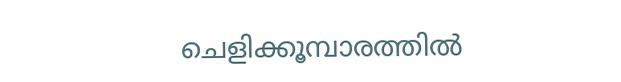ചെളിക്കൂമ്പാരത്തില്‍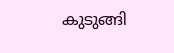കുടുങ്ങി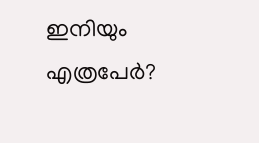ഇനിയും എത്രപേര്‍?